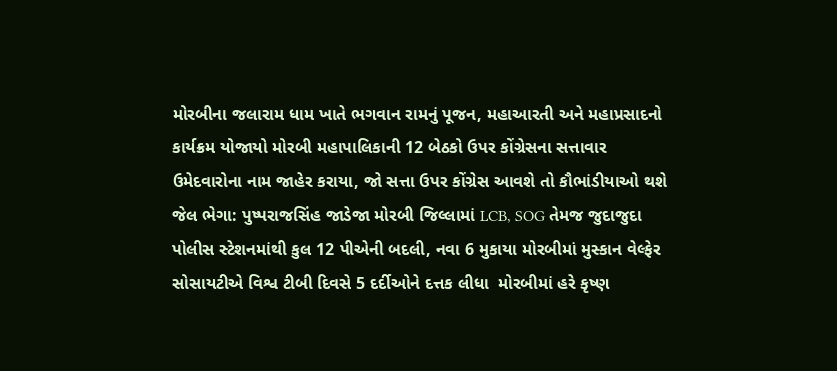મોરબીના જલારામ ધામ ખાતે ભગવાન રામનું પૂજન, મહાઆરતી અને મહાપ્રસાદનો કાર્યક્રમ યોજાયો મોરબી મહાપાલિકાની 12 બેઠકો ઉપર કોંગ્રેસના સત્તાવાર ઉમેદવારોના નામ જાહેર કરાયા, જો સત્તા ઉપર કોંગ્રેસ આવશે તો કૌભાંડીયાઓ થશે જેલ ભેગા: પુષ્પરાજસિંહ જાડેજા મોરબી જિલ્લામાં LCB, SOG તેમજ જુદાજુદા પોલીસ સ્ટેશનમાંથી કુલ 12 પીએની બદલી, નવા 6 મુકાયા મોરબીમાં મુસ્કાન વેલ્ફેર સોસાયટીએ વિશ્વ ટીબી દિવસે 5 દર્દીઓને દત્તક લીધા  મોરબીમાં હરે કૃષ્ણ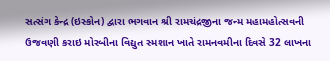સત્સંગ કેન્દ્ર (ઇસ્કોન) દ્વારા ભગવાન શ્રી રામચંદ્રજીના જન્મ મહામહોત્સવની ઉજવણી કરાઇ મોરબીના વિદ્યુત સ્મશાન ખાતે રામનવમીના દિવસે 32 લાખના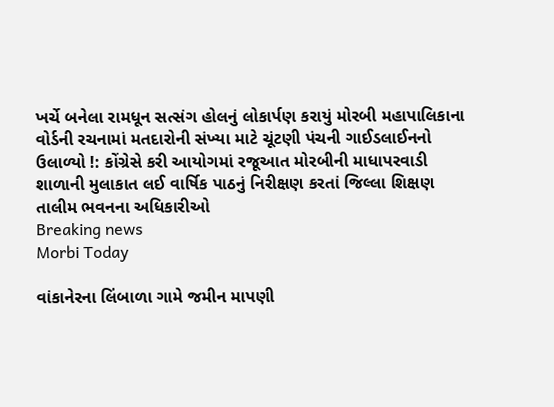ખર્ચે બનેલા રામધૂન સત્સંગ હોલનું લોકાર્પણ કરાયું મોરબી મહાપાલિકાના વોર્ડની રચનામાં મતદારોની સંખ્યા માટે ચૂંટણી પંચની ગાઈડલાઈનનો ઉલાળ્યો !: કોંગ્રેસે કરી આયોગમાં રજૂઆત મોરબીની માધાપરવાડી શાળાની મુલાકાત લઈ વાર્ષિક પાઠનું નિરીક્ષણ કરતાં જિલ્લા શિક્ષણ તાલીમ ભવનના અધિકારીઓ
Breaking news
Morbi Today

વાંકાનેરના લિંબાળા ગામે જમીન માપણી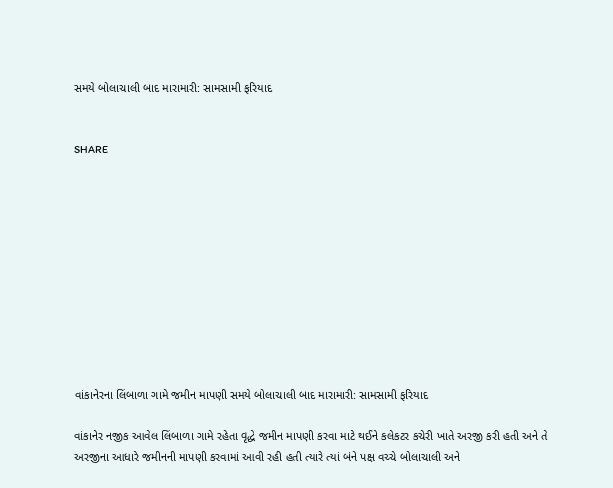સમયે બોલાચાલી બાદ મારામારી: સામસામી ફરિયાદ


SHARE











વાંકાનેરના લિંબાળા ગામે જમીન માપણી સમયે બોલાચાલી બાદ મારામારી: સામસામી ફરિયાદ

વાંકાનેર નજીક આવેલ લિંબાળા ગામે રહેતા વૃદ્ધે જમીન માપણી કરવા માટે થઈને કલેકટર કચેરી ખાતે અરજી કરી હતી અને તે અરજીના આધારે જમીનની માપણી કરવામાં આવી રહી હતી ત્યારે ત્યાં બંને પક્ષ વચ્ચે બોલાચાલી અને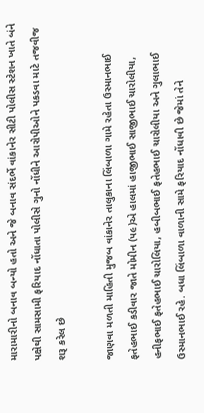મારામારીનો બનાવ બન્યો હતો અને જે બનાવ સંદર્ભે વાંકાનેર સીટી પોલીસ સ્ટેશન ખાતે બંને પક્ષેથી સામસામી ફરિયાદ નોંધાતા પોલીસે ગુનો નોંધીને આરોપીઓને પકડવા માટે તજવીજ શરૂ કરેલ છે

જાણવા મળતી માહિતી મુજબ વાંકાનેર તાલુકાના લિંબાળા ગામે રહેતા ઉસ્માનભાઈ ફતેહભાઈ કડીવાર જાતે મોમીન (૫૯)એ હાલમાં હાજીભાઈ સાજીભાઈ ચારોલીયા, હનીફભાઈ ફતેહભાઈ ચારોલિયા, હબીબભાઈ ફતેહભાઈ ચારોલીયા અને ગુલાભાઈ ઉસ્માનભાઈ રહે. બધા લિંબાળા વાળાની સામે ફરિયાદ નોંધાવી છે જેમાં તેને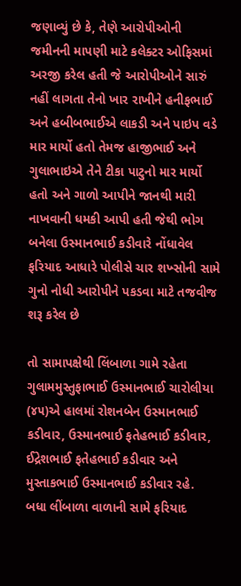જણાવ્યું છે કે, તેણે આરોપીઓની જમીનની માપણી માટે કલેક્ટર ઓફિસમાં અરજી કરેલ હતી જે આરોપીઓને સારું નહીં લાગતા તેનો ખાર રાખીને હનીફભાઈ અને હબીબભાઈએ લાકડી અને પાઇપ વડે માર માર્યો હતો તેમજ હાજીભાઈ અને ગુલાભાઇએ તેને ટીકા પાટુનો માર માર્યો હતો અને ગાળો આપીને જાનથી મારી નાખવાની ધમકી આપી હતી જેથી ભોગ બનેલા ઉસ્માનભાઈ કડીવારે નોંધાવેલ ફરિયાદ આધારે પોલીસે ચાર શખ્સોની સામે ગુનો નોધી આરોપીને પકડવા માટે તજવીજ શરૂ કરેલ છે

તો સામાપક્ષેથી લિંબાળા ગામે રહેતા ગુલામમુસ્તુફાભાઈ ઉસ્માનભાઈ ચારોલીયા (૪૫)એ હાલમાં રોશનબેન ઉસ્માનભાઈ કડીવાર, ઉસ્માનભાઈ ફતેહભાઈ કડીવાર, ઈદ્રેશભાઈ ફતેહભાઈ કડીવાર અને મુસ્તાકભાઈ ઉસ્માનભાઈ કડીવાર રહે. બધા લીંબાળા વાળાની સામે ફરિયાદ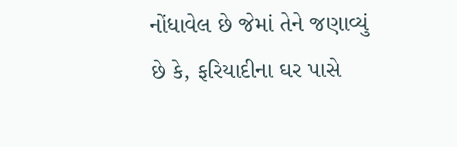નોંધાવેલ છે જેમાં તેને જણાવ્યું છે કે, ફરિયાદીના ઘર પાસે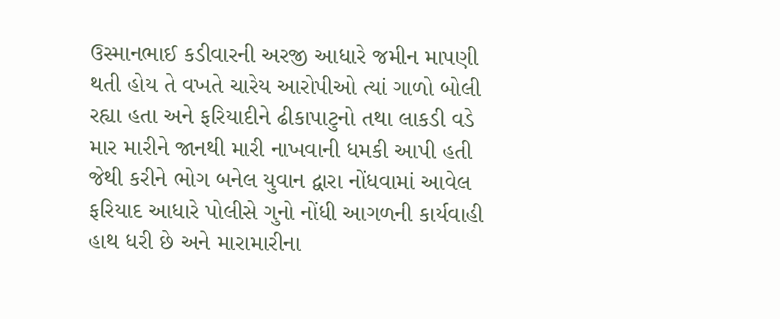ઉસ્માનભાઈ કડીવારની અરજી આધારે જમીન માપણી થતી હોય તે વખતે ચારેય આરોપીઓ ત્યાં ગાળો બોલી રહ્યા હતા અને ફરિયાદીને ઢીકાપાટુનો તથા લાકડી વડે માર મારીને જાનથી મારી નાખવાની ધમકી આપી હતી જેથી કરીને ભોગ બનેલ યુવાન દ્વારા નોંધવામાં આવેલ ફરિયાદ આધારે પોલીસે ગુનો નોંધી આગળની કાર્યવાહી હાથ ધરી છે અને મારામારીના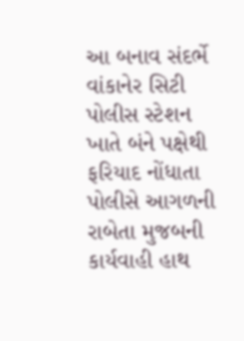આ બનાવ સંદર્ભે વાંકાનેર સિટી પોલીસ સ્ટેશન ખાતે બંને પક્ષેથી ફરિયાદ નોંધાતા પોલીસે આગળની રાબેતા મુજબની કાર્યવાહી હાથ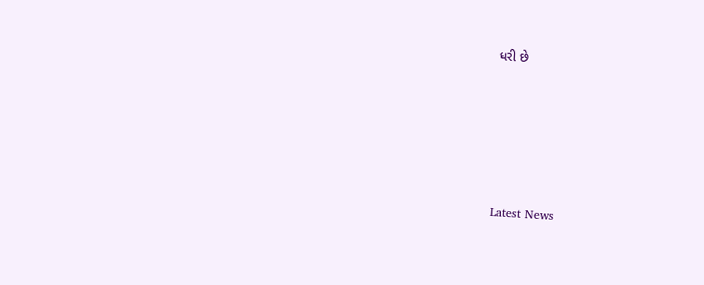ધરી છે






Latest News